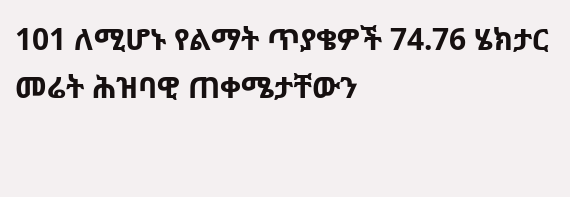101 ለሚሆኑ የልማት ጥያቄዎች 74.76 ሄክታር መሬት ሕዝባዊ ጠቀሜታቸውን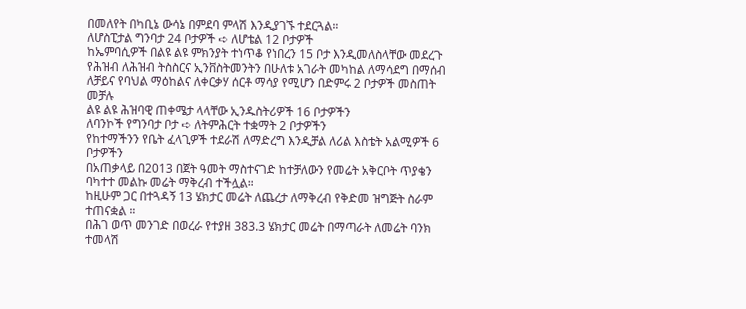በመለየት በካቢኔ ውሳኔ በምደባ ምላሽ እንዲያገኙ ተደርጓል።
ለሆስፒታል ግንባታ 24 ቦታዎች ➪ ለሆቴል 12 ቦታዎች
ከኤምባሲዎች በልዩ ልዩ ምክንያት ተነጥቆ የነበረን 15 ቦታ እንዲመለስላቸው መደረጉ
የሕዝብ ለሕዝብ ትስስርና ኢንቨስትመንትን በሁለቱ አገራት መካከል ለማሳደግ በማሰብ ለቻይና የባህል ማዕከልና ለቀርቃሃ ሰርቶ ማሳያ የሚሆን በድምሩ 2 ቦታዎች መስጠት መቻሉ
ልዩ ልዩ ሕዝባዊ ጠቀሜታ ላላቸው ኢንዱስትሪዎች 16 ቦታዎችን
ለባንኮች የግንባታ ቦታ ➪ ለትምሕርት ተቋማት 2 ቦታዎችን
የከተማችንን የቤት ፈላጊዎች ተደራሽ ለማድረግ እንዲቻል ለሪል እስቴት አልሚዎች 6 ቦታዎችን
በአጠቃላይ በ2013 በጀት ዓመት ማስተናገድ ከተቻለውን የመሬት አቅርቦት ጥያቄን ባካተተ መልኩ መሬት ማቅረብ ተችሏል።
ከዚሁም ጋር በተጓዳኝ 13 ሄክታር መሬት ለጨረታ ለማቅረብ የቅድመ ዝግጅት ስራም ተጠናቋል ።
በሕገ ወጥ መንገድ በወረራ የተያዘ 383.3 ሄክታር መሬት በማጣራት ለመሬት ባንክ ተመላሽ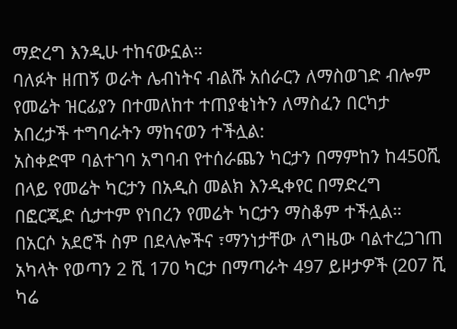ማድረግ እንዲሁ ተከናውኗል።
ባለፉት ዘጠኝ ወራት ሌብነትና ብልሹ አሰራርን ለማስወገድ ብሎም የመሬት ዝርፊያን በተመለከተ ተጠያቂነትን ለማስፈን በርካታ አበረታች ተግባራትን ማከናወን ተችሏል:
አስቀድሞ ባልተገባ አግባብ የተሰራጨን ካርታን በማምከን ከ450ሺ በላይ የመሬት ካርታን በአዲስ መልክ እንዲቀየር በማድረግ በፎርጂድ ሲታተም የነበረን የመሬት ካርታን ማስቆም ተችሏል።
በአርሶ አደሮች ስም በደላሎችና ፣ማንነታቸው ለግዜው ባልተረጋገጠ አካላት የወጣን 2 ሺ 170 ካርታ በማጣራት 497 ይዞታዎች (207 ሺ ካሬ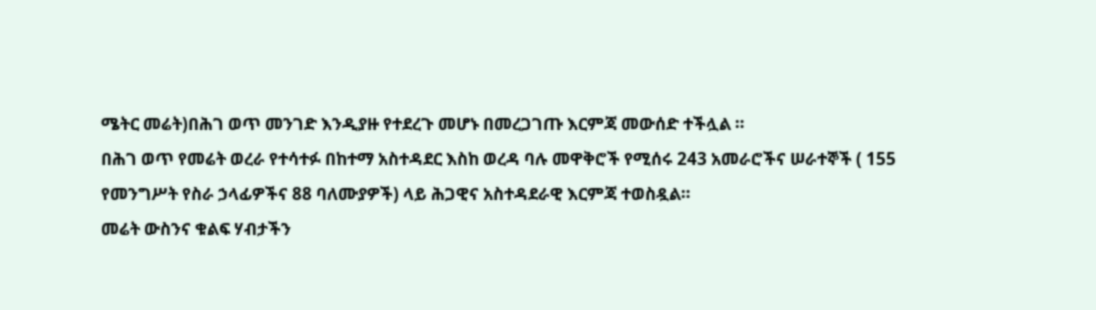ሜትር መሬት)በሕገ ወጥ መንገድ እንዲያዙ የተደረጉ መሆኑ በመረጋገጡ እርምጃ መውሰድ ተችሏል ።
በሕገ ወጥ የመሬት ወረራ የተሳተፉ በከተማ አስተዳደር እስከ ወረዳ ባሉ መዋቅሮች የሚሰሩ 243 አመራሮችና ሠራተኞች ( 155 የመንግሥት የስራ ኃላፊዎችና 88 ባለሙያዎች) ላይ ሕጋዊና አስተዳደራዊ እርምጃ ተወስዷል።
መሬት ውስንና ቁልፍ ሃብታችን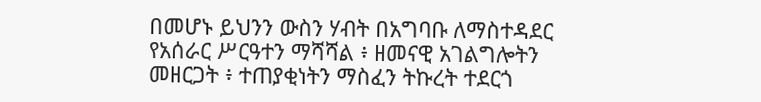በመሆኑ ይህንን ውስን ሃብት በአግባቡ ለማስተዳደር የአሰራር ሥርዓተን ማሻሻል ፥ ዘመናዊ አገልግሎትን መዘርጋት ፥ ተጠያቂነትን ማስፈን ትኩረት ተደርጎ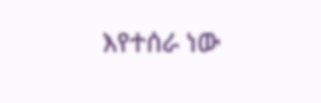እየተሰራ ነው